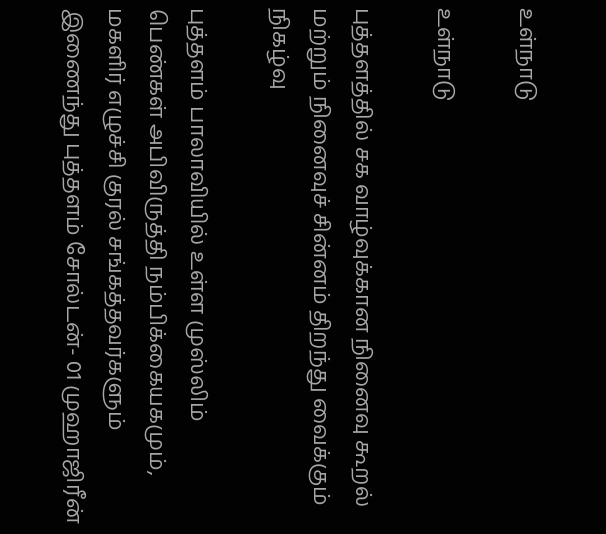உள்நாடு

உள்நாடு

புத்தளத்தில் சக வாழ்வுக்கான நினைவு கூறல் மற்றும் நினைவுச் சின்னம் திறந்து வைக்கும் நிகழ்வு

புத்தளம் பாலாவியில் உள்ள முஸ்லிம் பெண்கள் அபிவிருத்தி நம்பிக்கையகமும், மகளிர் எழுச்சி குரல் சங்கத்தவர்களும் இணைந்து புத்தளம் சோல்டன்- 01 முஹாஜிரீன்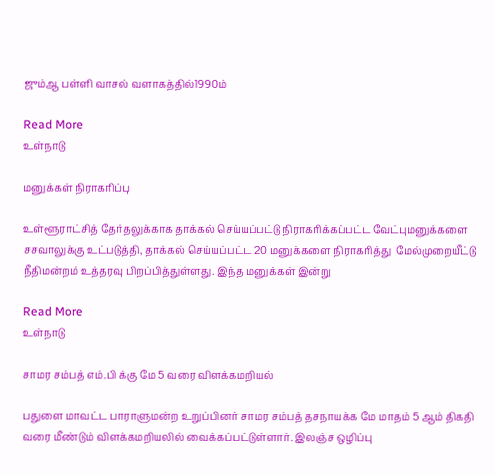ஜும்ஆ பள்ளி வாசல் வளாகத்தில்1990ம்

Read More
உள்நாடு

மனுக்கள் நிராகரிப்பு

உள்ளூராட்சித் தேர்தலுக்காக தாக்கல் செய்யப்பட்டு நிராகரிக்கப்பட்ட வேட்புமனுக்களை சசவாலுக்கு உட்படுத்தி, தாக்கல் செய்யப்பட்ட 20 மனுக்களை நிராகரித்து  மேல்முறையீட்டு நீதிமன்றம் உத்தரவு பிறப்பித்துள்ளது. இந்த மனுக்கள் இன்று

Read More
உள்நாடு

சாமர சம்பத் எம்.பி க்கு மே 5 வரை விளக்கமறியல்

பதுளை மாவட்ட பாராளுமன்ற உறுப்பினர் சாமர சம்பத் தசநாயக்க மே மாதம் 5 ஆம் திகதி வரை மீண்டும் விளக்கமறியலில் வைக்கப்பட்டுள்ளார். இலஞ்ச ஒழிப்பு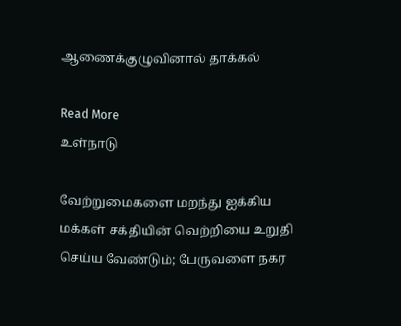ஆணைக்குழுவினால் தாக்கல்

Read More
உள்நாடு

வேற்றுமைகளை மறந்து ஐக்கிய மக்கள் சக்தியின் வெற்றியை உறுதி செய்ய வேண்டும்; பேருவளை நகர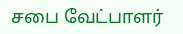சபை வேட்பாளர்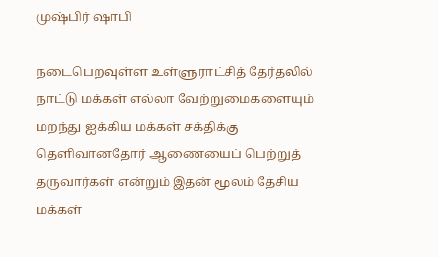முஷ்பிர் ஷாபி

நடைபெறவுள்ள உள்ளுராட்சித் தேர்தலில் நாட்டு மக்கள் எல்லா வேற்றுமைகளையும் மறந்து ஐக்கிய மக்கள் சக்திக்கு தெளிவானதோர் ஆணையைப் பெற்றுத் தருவார்கள் என்றும் இதன் மூலம் தேசிய மக்கள்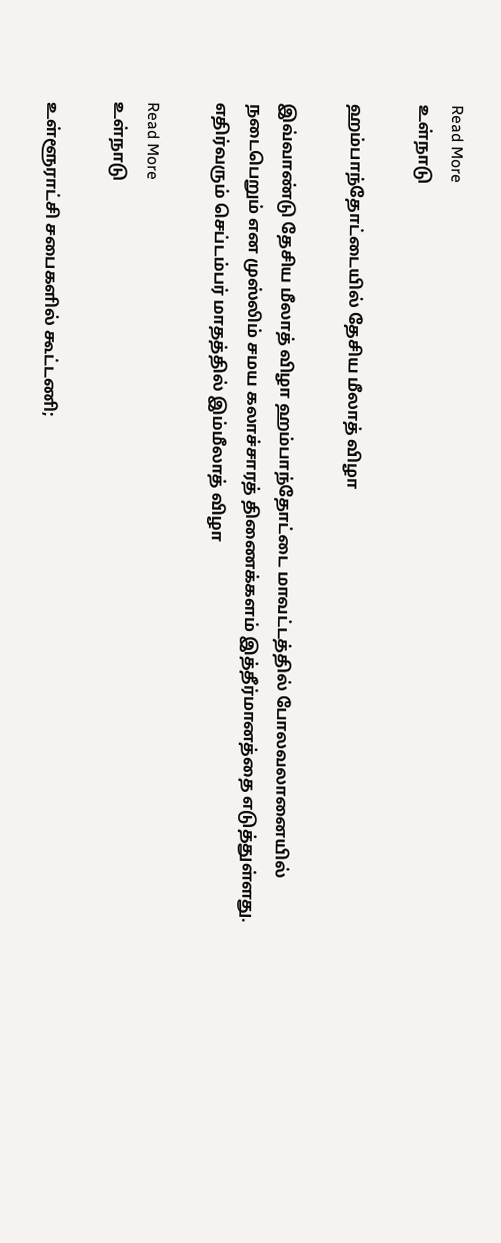Read More
உள்நாடு

ஹம்பாந்தோட்டையில் தேசிய மீலாத் விழா

இவ்வாண்டு தேசிய மீலாத் விழா ஹம்பாந்தோட்டை மாவட்டத்தில் போலவலானையில் நடைபெறும் என முஸ்லிம் சமய கலாச்சாரத் திணைக்களம் இத்தீர்மானத்தை எடுத்துள்ளது. எதிர்வரும் செப்டம்பர் மாதத்தில் இம்மீலாத் விழா

Read More
உள்நாடு

உள்ளூராட்சி சபைகளில் கூட்டணி;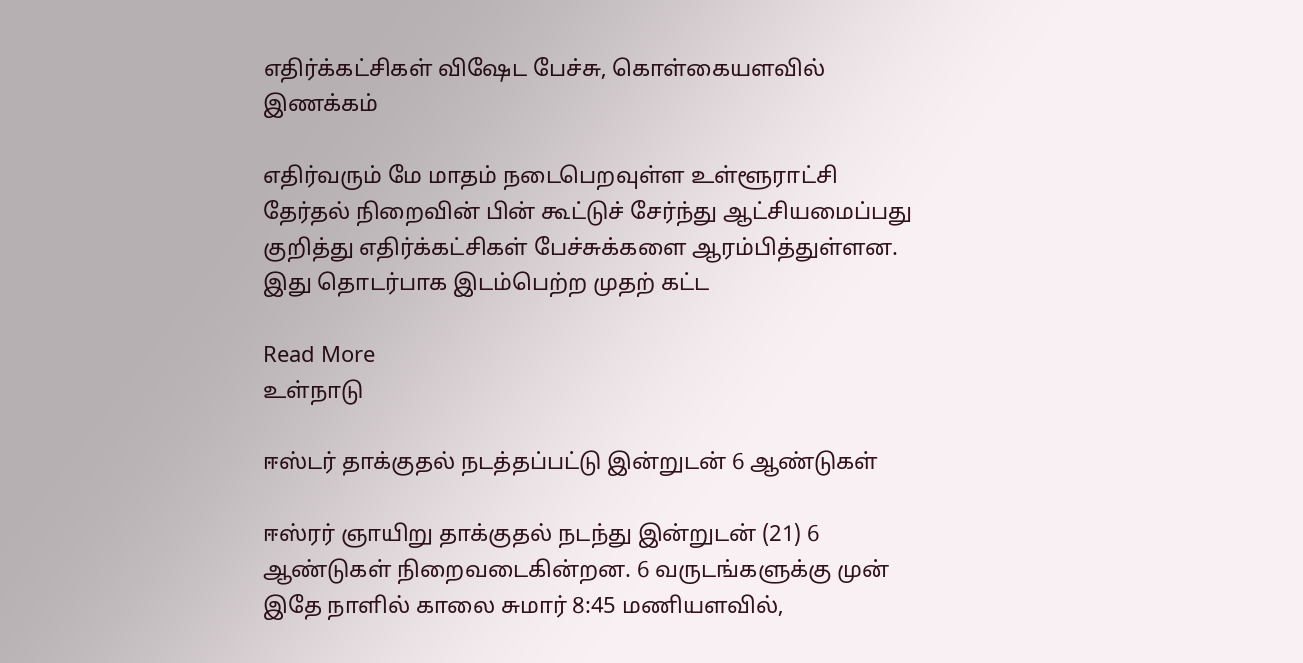எதிர்க்கட்சிகள் விஷேட பேச்சு, கொள்கையளவில் இணக்கம்

எதிர்வரும் மே மாதம் நடைபெறவுள்ள உள்ளூராட்சி தேர்தல் நிறைவின் பின் கூட்டுச் சேர்ந்து ஆட்சியமைப்பது குறித்து எதிர்க்கட்சிகள் பேச்சுக்களை ஆரம்பித்துள்ளன. இது தொடர்பாக இடம்பெற்ற முதற் கட்ட

Read More
உள்நாடு

ஈஸ்டர் தாக்குதல் நடத்தப்பட்டு இன்றுடன் 6 ஆண்டுகள்

ஈஸ்ரர் ஞாயிறு தாக்குதல் நடந்து இன்றுடன் (21) 6 ஆண்டுகள் நிறைவடைகின்றன. 6 வருடங்களுக்கு முன் இதே நாளில் காலை சுமார் 8:45 மணியளவில்,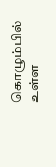கொழும்பில் உள்ள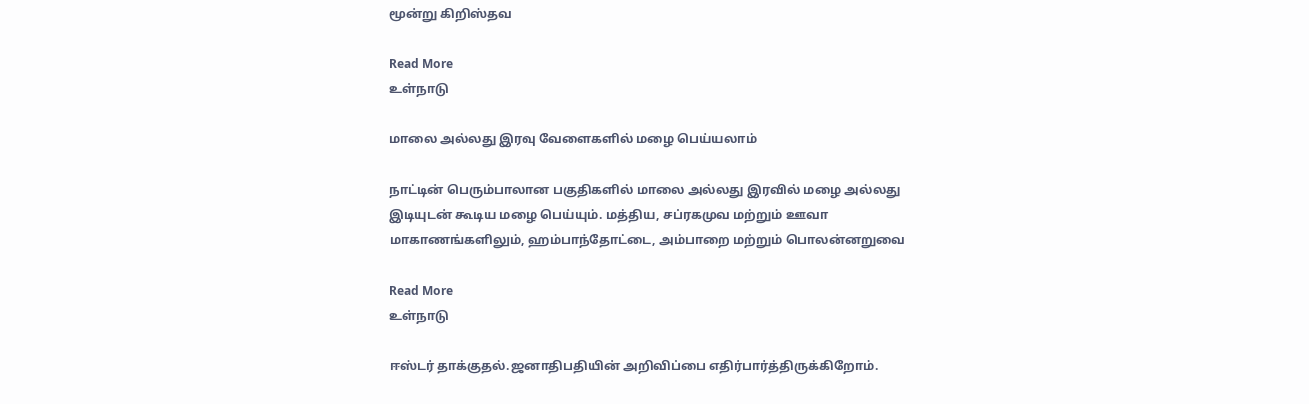மூன்று கிறிஸ்தவ

Read More
உள்நாடு

மாலை அல்லது இரவு வேளைகளில் மழை பெய்யலாம்

நாட்டின் பெரும்பாலான பகுதிகளில் மாலை அல்லது இரவில் மழை அல்லது இடியுடன் கூடிய மழை பெய்யும். மத்திய, சப்ரகமுவ மற்றும் ஊவா மாகாணங்களிலும், ஹம்பாந்தோட்டை, அம்பாறை மற்றும் பொலன்னறுவை

Read More
உள்நாடு

ஈஸ்டர் தாக்குதல்.ஜனாதிபதியின் அறிவிப்பை எதிர்பார்த்திருக்கிறோம்.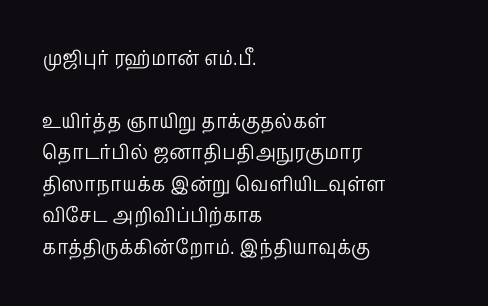முஜிபுர் ரஹ்மான் எம்.பீ.

உயிர்த்த ஞாயிறு தாக்குதல்கள் தொடர்பில் ஜனாதிபதிஅநுரகுமார திஸாநாயக்க இன்று வெளியிடவுள்ள விசேட அறிவிப்பிற்காக காத்திருக்கின்றோம். இந்தியாவுக்கு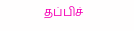தப்பிச்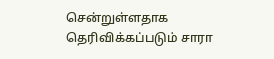சென்றுள்ளதாக தெரிவிக்கப்படும் சாரா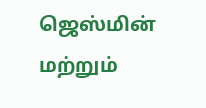ஜெஸ்மின் மற்றும்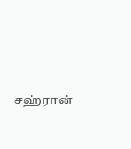சஹ்ரான்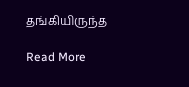தங்கியிருந்த

Read More